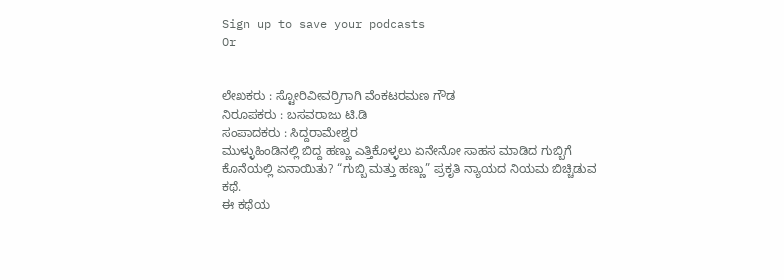Sign up to save your podcasts
Or


ಲೇಖಕರು : ಸ್ಟೋರಿವೀವರ್ರಿಗಾಗಿ ವೆಂಕಟರಮಣ ಗೌಡ
ನಿರೂಪಕರು : ಬಸವರಾಜು ಟಿ.ಡಿ
ಸಂಪಾದಕರು : ಸಿದ್ದರಾಮೇಶ್ವರ
ಮುಳ್ಳುಹಿಂಡಿನಲ್ಲಿ ಬಿದ್ದ ಹಣ್ಣು ಎತ್ತಿಕೊಳ್ಳಲು ಏನೇನೋ ಸಾಹಸ ಮಾಡಿದ ಗುಬ್ಬಿಗೆ ಕೊನೆಯಲ್ಲಿ ಏನಾಯಿತು? “ಗುಬ್ಬಿ ಮತ್ತು ಹಣ್ಣು” ಪ್ರಕೃತಿ ನ್ಯಾಯದ ನಿಯಮ ಬಿಚ್ಚಿಡುವ ಕಥೆ.
ಈ ಕಥೆಯ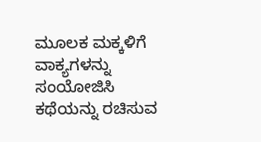ಮೂಲಕ ಮಕ್ಕಳಿಗೆ ವಾಕ್ಯಗಳನ್ನು ಸಂಯೋಜಿಸಿ ಕಥೆಯನ್ನು ರಚಿಸುವ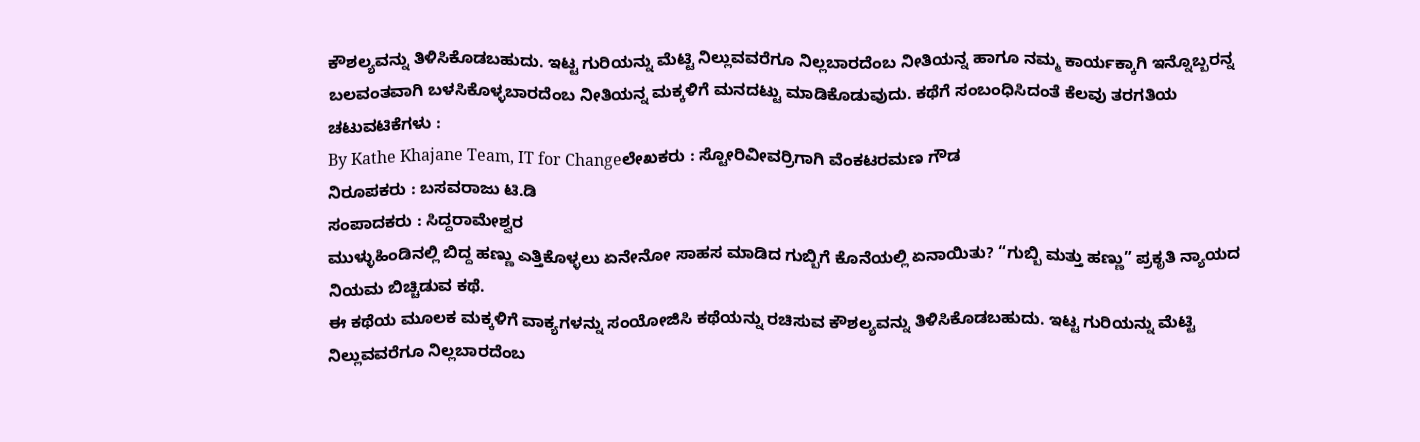ಕೌಶಲ್ಯವನ್ನು ತಿಳಿಸಿಕೊಡಬಹುದು. ಇಟ್ಟ ಗುರಿಯನ್ನು ಮೆಟ್ಟಿ ನಿಲ್ಲುವವರೆಗೂ ನಿಲ್ಲಬಾರದೆಂಬ ನೀತಿಯನ್ನ ಹಾಗೂ ನಮ್ಮ ಕಾರ್ಯಕ್ಕಾಗಿ ಇನ್ನೊಬ್ಬರನ್ನ ಬಲವಂತವಾಗಿ ಬಳಸಿಕೊಳ್ಳಬಾರದೆಂಬ ನೀತಿಯನ್ನ ಮಕ್ಕಳಿಗೆ ಮನದಟ್ಟು ಮಾಡಿಕೊಡುವುದು. ಕಥೆಗೆ ಸಂಬಂಧಿಸಿದಂತೆ ಕೆಲವು ತರಗತಿಯ ಚಟುವಟಿಕೆಗಳು :
By Kathe Khajane Team, IT for Changeಲೇಖಕರು : ಸ್ಟೋರಿವೀವರ್ರಿಗಾಗಿ ವೆಂಕಟರಮಣ ಗೌಡ
ನಿರೂಪಕರು : ಬಸವರಾಜು ಟಿ.ಡಿ
ಸಂಪಾದಕರು : ಸಿದ್ದರಾಮೇಶ್ವರ
ಮುಳ್ಳುಹಿಂಡಿನಲ್ಲಿ ಬಿದ್ದ ಹಣ್ಣು ಎತ್ತಿಕೊಳ್ಳಲು ಏನೇನೋ ಸಾಹಸ ಮಾಡಿದ ಗುಬ್ಬಿಗೆ ಕೊನೆಯಲ್ಲಿ ಏನಾಯಿತು? “ಗುಬ್ಬಿ ಮತ್ತು ಹಣ್ಣು” ಪ್ರಕೃತಿ ನ್ಯಾಯದ ನಿಯಮ ಬಿಚ್ಚಿಡುವ ಕಥೆ.
ಈ ಕಥೆಯ ಮೂಲಕ ಮಕ್ಕಳಿಗೆ ವಾಕ್ಯಗಳನ್ನು ಸಂಯೋಜಿಸಿ ಕಥೆಯನ್ನು ರಚಿಸುವ ಕೌಶಲ್ಯವನ್ನು ತಿಳಿಸಿಕೊಡಬಹುದು. ಇಟ್ಟ ಗುರಿಯನ್ನು ಮೆಟ್ಟಿ ನಿಲ್ಲುವವರೆಗೂ ನಿಲ್ಲಬಾರದೆಂಬ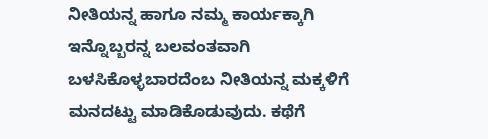ನೀತಿಯನ್ನ ಹಾಗೂ ನಮ್ಮ ಕಾರ್ಯಕ್ಕಾಗಿ ಇನ್ನೊಬ್ಬರನ್ನ ಬಲವಂತವಾಗಿ ಬಳಸಿಕೊಳ್ಳಬಾರದೆಂಬ ನೀತಿಯನ್ನ ಮಕ್ಕಳಿಗೆ ಮನದಟ್ಟು ಮಾಡಿಕೊಡುವುದು. ಕಥೆಗೆ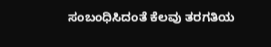ಸಂಬಂಧಿಸಿದಂತೆ ಕೆಲವು ತರಗತಿಯ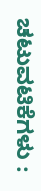ಚಟುವಟಿಕೆಗಳು :